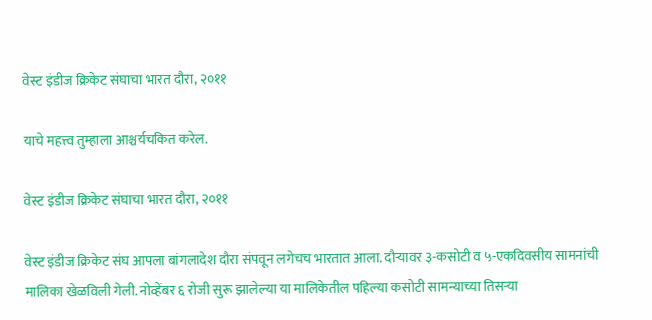वेस्ट इंडीज क्रिकेट संघाचा भारत दौरा, २०११

याचे महत्त्व तुम्हाला आश्चर्यचकित करेल.

वेस्ट इंडीज क्रिकेट संघाचा भारत दौरा, २०११

वेस्ट इंडीज क्रिकेट संघ आपला बांगलादेश दौरा संपवून लगेचच भारतात आला. दौऱ्यावर ३-कसोटी व ५-एकदिवसीय सामनांची मालिका खेळविली गेली. नोव्हेंबर ६ रोजी सुरू झालेल्या या मालिकेतील पहिल्या कसोटी सामन्याच्या तिसऱ्या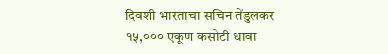दिवशी भारताचा सचिन तेंडुलकर १५,००० एकूण कसोटी धावा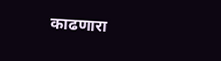काढणारा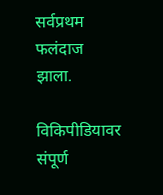सर्वप्रथम फलंदाज झाला.

विकिपीडियावर संपूर्ण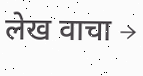लेख वाचा →